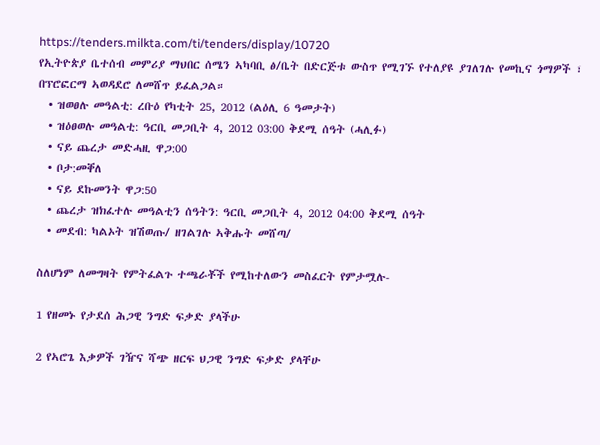https://tenders.milkta.com/ti/tenders/display/10720
የኢትዮጵያ ቤተሰብ መምሪያ ማህበር ሰሜን ኣካባቢ ፅ/ቤት በድርጅቱ ውስጥ የሚገኙ የተለያዩ ያገለገሉ የመኪና ጎማዎች ፣ በፕሮፎርማ ኣወዳደሮ ለመሸጥ ይፈልጋል።
  • ዝወፀሉ መዓልቲ: ረቡዕ የካቲት 25, 2012 (ልዕሊ 6 ዓመታት)
  • ዝዕፀወሉ መዓልቲ: ዓርቢ መጋቢት 4, 2012 03:00 ቅደሚ ሰዓት (ሓሊፉ)
  • ናይ ጨረታ መድሓዚ ዋጋ:00
  • ቦታ:መቐለ
  • ናይ ደኩመንት ዋጋ:50
  • ጨረታ ዝክፈተሉ መዓልቲን ሰዓትን: ዓርቢ መጋቢት 4, 2012 04:00 ቅደሚ ሰዓት
  • መደብ: ካልኦት ዝሽወጡ/ ዘገልገሉ ኣቅሑት መሸጣ/

ስለሆነም ለመግዛት የምትፈልጉ ተጫራቾች የሚከተለውን መስፈርት የምታሟሉ-

1 የዘመኑ የታደሰ ሕጋዊ ንግድ ፍቃድ ያላችሁ

2 የኣሮጌ እቃዎች ገዥና ሻጭ ዘርፍ ህጋዊ ንግድ ፍቃድ ያላቸሁ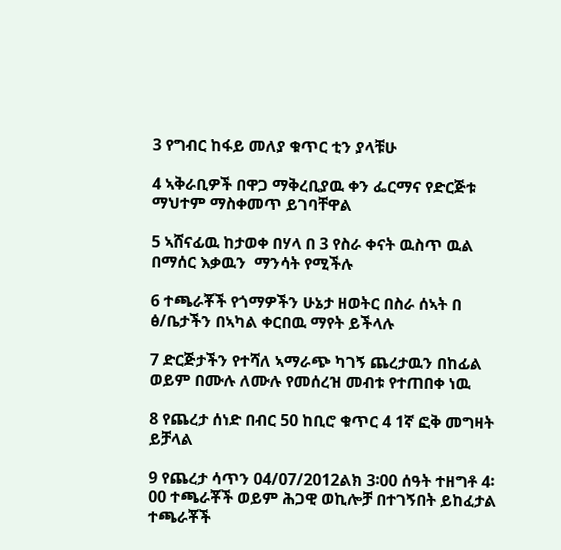3 የግብር ከፋይ መለያ ቁጥር ቲን ያላቹሁ

4 ኣቅራቢዎች በዋጋ ማቅረቢያዉ ቀን ፌርማና የድርጅቱ ማህተም ማስቀመጥ ይገባቸዋል

5 ኣሸናፊዉ ከታወቀ በሃላ በ 3 የስራ ቀናት ዉስጥ ዉል በማሰር እቃዉን  ማንሳት የሚችሉ

6 ተጫራቾች የጎማዎችን ሁኔታ ዘወትር በስራ ሰኣት በ ፅ/ቤታችን በኣካል ቀርበዉ ማየት ይችላሉ

7 ድርጅታችን የተሻለ ኣማራጭ ካገኝ ጨረታዉን በከፊል ወይም በሙሉ ለሙሉ የመሰረዝ መብቱ የተጠበቀ ነዉ

8 የጨረታ ሰነድ በብር 50 ከቢሮ ቁጥር 4 1ኛ ፎቅ መግዛት ይቻላል

9 የጨረታ ሳጥን 04/07/2012ልክ 3፡00 ሰዓት ተዘግቶ 4፡00 ተጫራቾች ወይም ሕጋዊ ወኪሎቻ በተገኝበት ይከፈታል ተጫራቾች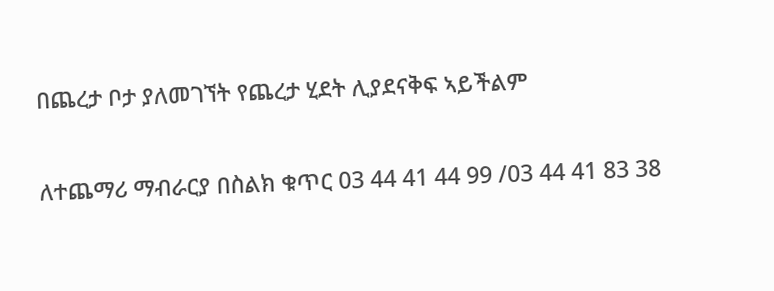በጨረታ ቦታ ያለመገኘት የጨረታ ሂደት ሊያደናቅፍ ኣይችልም

ለተጨማሪ ማብራርያ በስልክ ቁጥር 03 44 41 44 99 /03 44 41 83 38